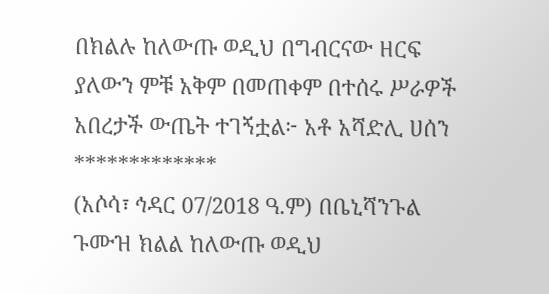በክልሉ ከለውጡ ወዲህ በግብርናው ዘርፍ ያለውን ምቹ አቅም በመጠቀም በተሰሩ ሥራዎች አበረታች ውጤት ተገኝቷል፦ አቶ አሻድሊ ሀሰን
*************
(አሶሳ፣ ኅዳር 07/2018 ዓ.ም) በቤኒሻንጉል ጉሙዝ ክልል ከለውጡ ወዲህ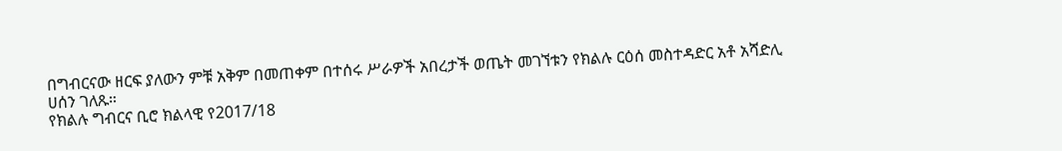በግብርናው ዘርፍ ያለውን ምቹ አቅም በመጠቀም በተሰሩ ሥራዎች አበረታች ወጤት መገኘቱን የክልሉ ርዕሰ መስተዳድር አቶ አሻድሊ ሀሰን ገለጹ።
የክልሉ ግብርና ቢሮ ክልላዊ የ2017/18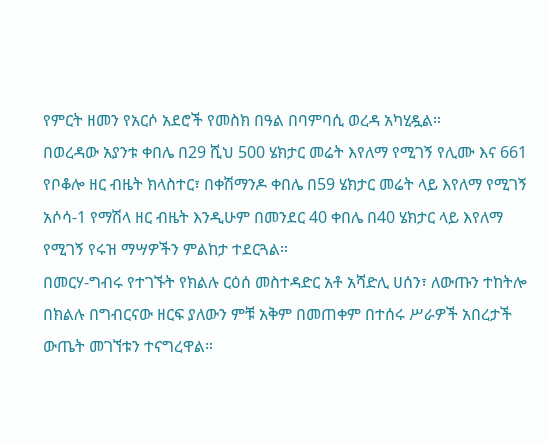የምርት ዘመን የአርሶ አደሮች የመስክ በዓል በባምባሲ ወረዳ አካሂዷል።
በወረዳው አያንቱ ቀበሌ በ29 ሺህ 500 ሄክታር መሬት እየለማ የሚገኝ የሊሙ እና 661 የቦቆሎ ዘር ብዜት ክላስተር፣ በቀሽማንዶ ቀበሌ በ59 ሄክታር መሬት ላይ እየለማ የሚገኝ አሶሳ-1 የማሽላ ዘር ብዜት እንዲሁም በመንደር 40 ቀበሌ በ40 ሄክታር ላይ እየለማ የሚገኝ የሩዝ ማሣዎችን ምልከታ ተደርጓል።
በመርሃ-ግብሩ የተገኙት የክልሉ ርዕሰ መስተዳድር አቶ አሻድሊ ሀሰን፣ ለውጡን ተከትሎ በክልሉ በግብርናው ዘርፍ ያለውን ምቹ አቅም በመጠቀም በተሰሩ ሥራዎች አበረታች ውጤት መገኘቱን ተናግረዋል።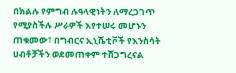በክልሉ የምግብ ሉዓላዊነትን ለማረጋገጥ የሚያስችሉ ሥራዎች እየተሠሩ መሆኑን ጠቁመው፣ በግብርና ኢኒሼቲቮች የእንስሳት ሀብቶቻችን ወደመጠቀም ተሸጋግረናል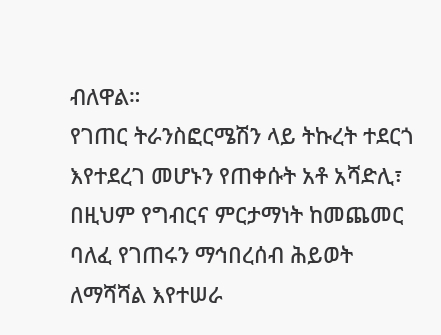ብለዋል።
የገጠር ትራንስፎርሜሽን ላይ ትኩረት ተደርጎ እየተደረገ መሆኑን የጠቀሱት አቶ አሻድሊ፣ በዚህም የግብርና ምርታማነት ከመጨመር ባለፈ የገጠሩን ማኅበረሰብ ሕይወት ለማሻሻል እየተሠራ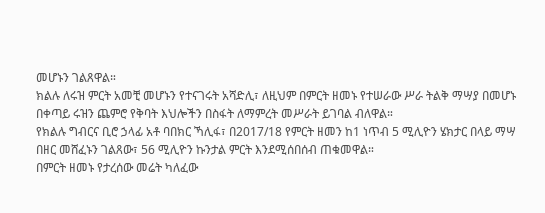መሆኑን ገልጸዋል።
ክልሉ ለሩዝ ምርት አመቺ መሆኑን የተናገሩት አሻድሊ፣ ለዚህም በምርት ዘመኑ የተሠራው ሥራ ትልቅ ማሣያ በመሆኑ በቀጣይ ሩዝን ጨምሮ የቅባት እህሎችን በስፋት ለማምረት መሥራት ይገባል ብለዋል።
የክልሉ ግብርና ቢሮ ኃላፊ አቶ ባበክር ኻሊፋ፣ በ2017/18 የምርት ዘመን ከ1 ነጥብ 5 ሚሊዮን ሄክታር በላይ ማሣ በዘር መሸፈኑን ገልጸው፣ 56 ሚሊዮን ኩንታል ምርት እንደሚሰበሰብ ጠቁመዋል።
በምርት ዘመኑ የታረሰው መሬት ካለፈው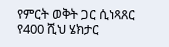የምርት ወቅት ጋር ሲነጻጸር የ400 ሺህ ሄክታር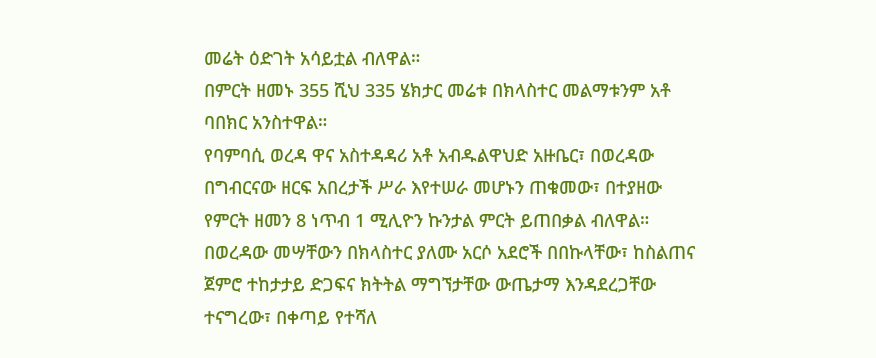መሬት ዕድገት አሳይቷል ብለዋል።
በምርት ዘመኑ 355 ሺህ 335 ሄክታር መሬቱ በክላስተር መልማቱንም አቶ ባበክር አንስተዋል።
የባምባሲ ወረዳ ዋና አስተዳዳሪ አቶ አብዱልዋህድ አዙቤር፣ በወረዳው በግብርናው ዘርፍ አበረታች ሥራ እየተሠራ መሆኑን ጠቁመው፣ በተያዘው የምርት ዘመን 8 ነጥብ 1 ሚሊዮን ኩንታል ምርት ይጠበቃል ብለዋል።
በወረዳው መሣቸውን በክላስተር ያለሙ አርሶ አደሮች በበኩላቸው፣ ከስልጠና ጀምሮ ተከታታይ ድጋፍና ክትትል ማግኘታቸው ውጤታማ እንዳደረጋቸው ተናግረው፣ በቀጣይ የተሻለ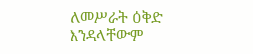ለመሥራት ዕቅድ እንዳላቸውም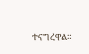ተናግረዋል።